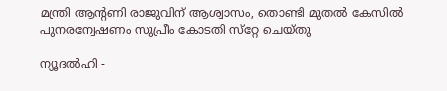മന്ത്രി ആന്റണി രാജുവിന് ആശ്വാസം, തൊണ്ടി മുതല്‍ കേസില്‍ പുനരന്വേഷണം സുപ്രീം കോടതി സ്‌റ്റേ ചെയ്തു

ന്യൂദല്‍ഹി -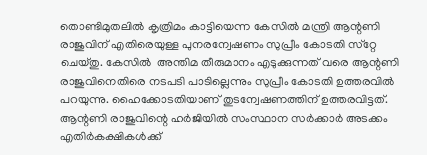തൊണ്ടിമുതലില്‍ കൃത്രിമം കാട്ടിയെന്ന കേസില്‍ മന്ത്രി ആന്റണി രാജുവിന് എതിരെയുള്ള പുനരന്വേഷണം സുപ്രീം കോടതി സ്‌റ്റേ ചെയ്തു. കേസില്‍  അന്തിമ തീരുമാനം എടുക്കുന്നത് വരെ ആന്റണി രാജുവിനെതിരെ നടപടി പാടില്ലെന്നും സുപ്രീം കോടതി ഉത്തരവില്‍ പറയുന്നു. ഹൈക്കോടതിയാണ് തുടന്വേഷണത്തിന് ഉത്തരവിട്ടത്. ആന്റണി രാജുവിന്റെ ഹര്‍ജിയില്‍ സംസ്ഥാന സര്‍ക്കാര്‍ അടക്കം എതിര്‍കക്ഷികള്‍ക്ക്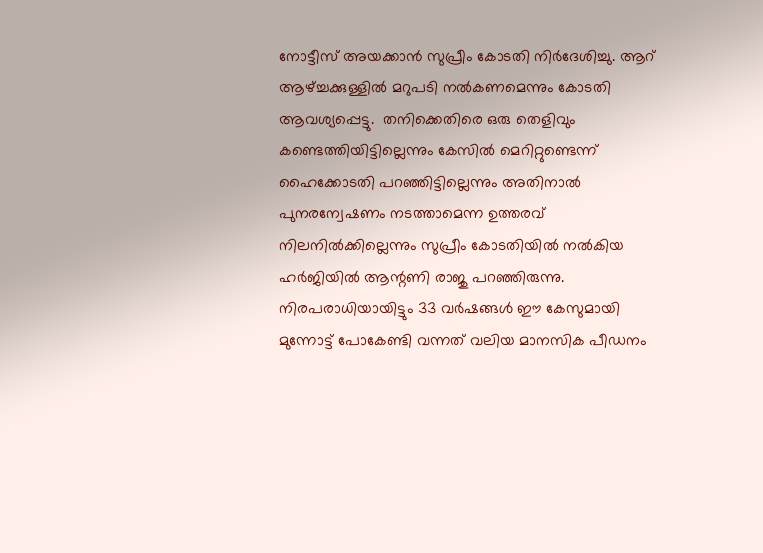നോട്ടീസ് അയക്കാന്‍ സുപ്രീം കോടതി നിര്‍ദേശിച്ചു. ആറ് ആഴ്ച്ചക്കുള്ളില്‍ മറുപടി നല്‍കണമെന്നും കോടതി ആവശ്യപ്പെട്ടു.  തനിക്കെതിരെ ഒരു തെളിവും കണ്ടെത്തിയിട്ടില്ലെന്നും കേസില്‍ മെറിറ്റുണ്ടെന്ന് ഹൈക്കോടതി പറഞ്ഞിട്ടില്ലെന്നും അതിനാല്‍ പുനരന്വേഷണം നടത്താമെന്ന ഉത്തരവ് നിലനില്‍ക്കില്ലെന്നും സുപ്രീം കോടതിയില്‍ നല്‍കിയ ഹര്‍ജിയില്‍ ആന്റണി രാജു പറഞ്ഞിരുന്നു. നിരപരാധിയായിട്ടും 33 വര്‍ഷങ്ങള്‍ ഈ കേസുമായി മുന്നോട്ട് പോകേണ്ടി വന്നത് വലിയ മാനസിക പീഡനം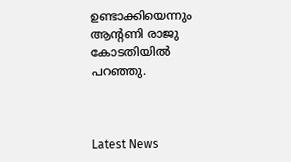ഉണ്ടാക്കിയെന്നും ആന്റണി രാജു കോടതിയില്‍ പറഞ്ഞു.



Latest News